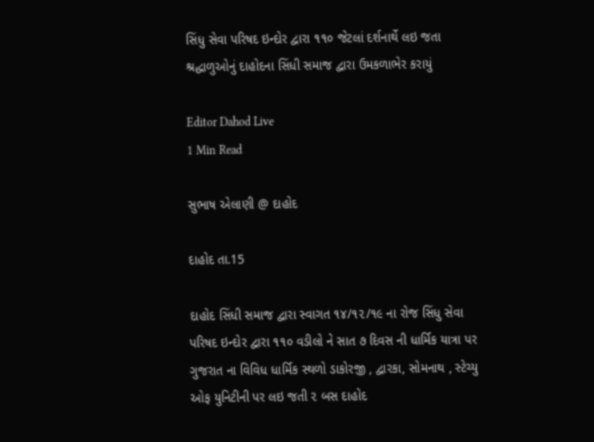સિંધુ સેવા પરિષદ ઇન્દોર દ્વારા ૧૧૦ જેટલાં દર્શનાર્થે લઇ જતા શ્રદ્ધાળુઓનું દાહોદના સિંધી સમાજ દ્વારા ઉમકળાભેર કરાયું

Editor Dahod Live
1 Min Read

સુભાષ એલાણી @ દાહોદ

દાહોદ તા.15

દાહોદ સિંધી સમાજ દ્વારા સ્વાગત ૧૪/૧૨/૧૯ ના રોજ સિંધુ સેવા પરિષદ ઇન્દોર દ્વારા ૧૧૦ વડીલો ને સાત ૭ દિવસ ની ધાર્મિક યાત્રા પર ગુજરાત ના વિવિધ ધાર્મિક સ્થળો ડાકોરજી , દ્વારકા, સોમનાથ , સ્ટેચ્યુ ઓફ યુનિટીની પર લઇ જતી ૨ બસ દાહોદ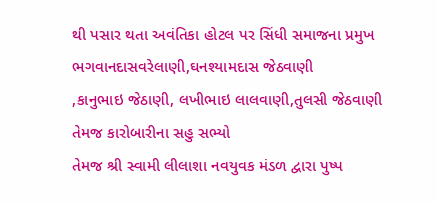થી પસાર થતા અવંતિકા હોટલ પર સિંધી સમાજના પ્રમુખ ભગવાનદાસવરેલાણી,ઘનશ્યામદાસ જેઠવાણી
,કાનુભાઇ જેઠાણી, લખીભાઇ લાલવાણી,તુલસી જેઠવાણી
તેમજ કારોબારીના સહુ સભ્યો
તેમજ શ્રી સ્વામી લીલાશા નવયુવક મંડળ દ્વારા પુષ્પ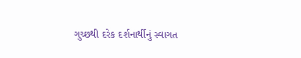ગુચ્છથી દરેક દર્શનાર્થીનું સ્વાગત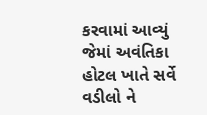કરવામાં આવ્યું જેમાં અવંતિકા હોટલ ખાતે સર્વે વડીલો ને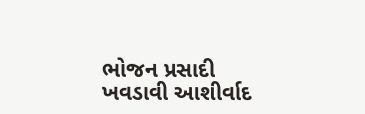ભોજન પ્રસાદી ખવડાવી આશીર્વાદ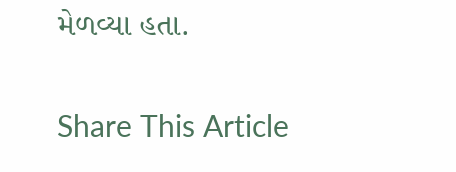મેળવ્યા હતા.

Share This Article